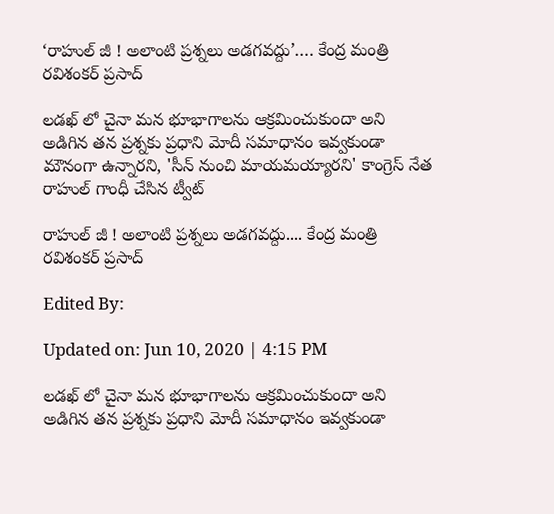‘రాహుల్ జీ ! అలాంటి ప్రశ్నలు అడగవద్దు’…. కేంద్ర మంత్రి రవిశంకర్ ప్రసాద్

లడఖ్ లో చైనా మన భూభాగాలను ఆక్రమించుకుందా అని అడిగిన తన ప్రశ్నకు ప్రధాని మోదీ సమాధానం ఇవ్వకుండా మౌనంగా ఉన్నారని, 'సీన్ నుంచి మాయమయ్యారని' కాంగ్రెస్ నేత రాహుల్ గాంధీ చేసిన ట్వీట్

రాహుల్ జీ ! అలాంటి ప్రశ్నలు అడగవద్దు.... కేంద్ర మంత్రి రవిశంకర్ ప్రసాద్

Edited By:

Updated on: Jun 10, 2020 | 4:15 PM

లడఖ్ లో చైనా మన భూభాగాలను ఆక్రమించుకుందా అని అడిగిన తన ప్రశ్నకు ప్రధాని మోదీ సమాధానం ఇవ్వకుండా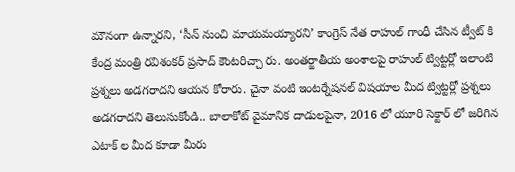మౌనంగా ఉన్నారని, ‘సీన్ నుంచి మాయమయ్యారని’ కాంగ్రెస్ నేత రాహుల్ గాంధీ చేసిన ట్వీట్ కి కేంద్ర మంత్రి రవిశంకర్ ప్రసాద్ కౌంటరిచ్చా రు. అంతర్జాతీయ అంశాలపై రాహుల్ ట్విట్టర్లో ఇలాంటి ప్రశ్నలు అడగరాదని ఆయన కోరారు. చైనా వంటి ఇంటర్నేషనల్ విషయాల మీద ట్విట్టర్లో ప్రశ్నలు అడగరాదని తెలుసుకోండి.. బాలాకోట్ వైమానిక దాడులపైనా, 2016 లో యూరి సెక్టార్ లో జరిగిన ఎటాక్ ల మీద కూడా మీరు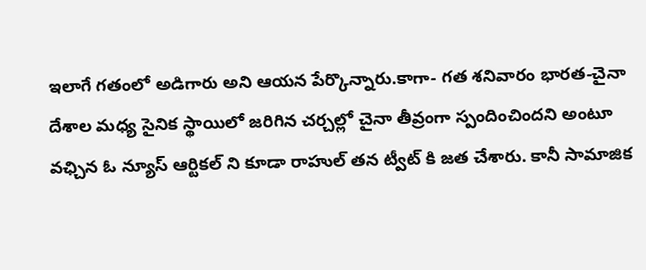ఇలాగే గతంలో అడిగారు అని ఆయన పేర్కొన్నారు.కాగా- గత శనివారం భారత-చైనా దేశాల మధ్య సైనిక స్థాయిలో జరిగిన చర్చల్లో చైనా తీవ్రంగా స్పందించిందని అంటూ వఛ్చిన ఓ న్యూస్ ఆర్టికల్ ని కూడా రాహుల్ తన ట్వీట్ కి జత చేశారు. కానీ సామాజిక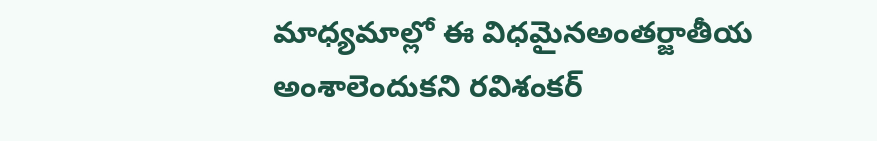మాధ్యమాల్లో ఈ విధమైనఅంతర్జాతీయ అంశాలెందుకని రవిశంకర్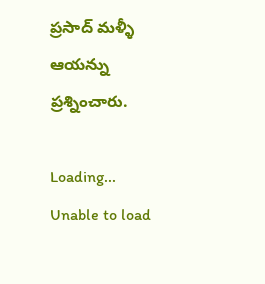ప్రసాద్ మళ్ళీ ఆయన్ను ప్రశ్నించారు.

Loading...
Unable to load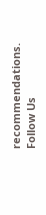recommendations.
Follow Us